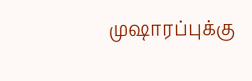முஷாரப்புக்கு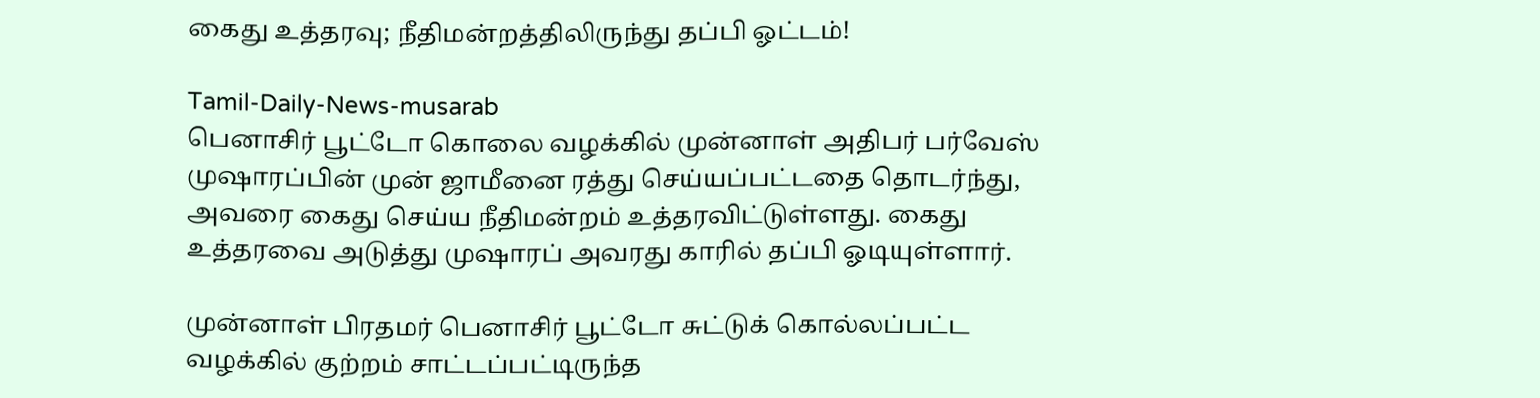கைது உத்தரவு; நீதிமன்றத்திலிருந்து தப்பி ஓட்டம்!

Tamil-Daily-News-musarab
பெனாசிர் பூட்டோ கொலை வழக்கில் முன்னாள் அதிபர் பர்வேஸ் முஷாரப்பின் முன் ஜாமீனை ரத்து செய்யப்பட்டதை தொடர்ந்து, அவரை கைது செய்ய நீதிமன்றம் உத்தரவிட்டுள்ளது. கைது உத்தரவை அடுத்து முஷாரப் அவரது காரில் தப்பி ஓடியுள்ளார்.

முன்னாள் பிரதமர் பெனாசிர் பூட்டோ சுட்டுக் கொல்லப்பட்ட வழக்கில் குற்றம் சாட்டப்பட்டிருந்த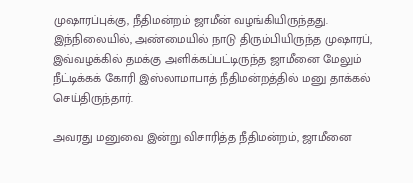முஷாரப்புக்கு, நீதிமன்றம் ஜாமீன் வழங்கியிருந்தது. இந்நிலையில், அண்மையில் நாடு திரும்பியிருந்த முஷாரப், இவ்வழக்கில் தமக்கு அளிக்கப்பட்டிருந்த ஜாமீனை மேலும் நீட்டிக்கக் கோரி இஸ்லாமாபாத் நீதிமன்றத்தில் மனு தாக்கல் செய்திருந்தார்.

அவரது மனுவை இன்று விசாரித்த நீதிமன்றம், ஜாமீனை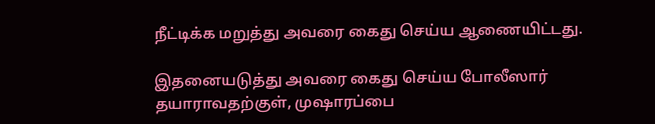நீட்டிக்க மறுத்து அவரை கைது செய்ய ஆணையிட்டது.

இதனையடுத்து அவரை கைது செய்ய போலீஸார் தயாராவதற்குள், முஷாரப்பை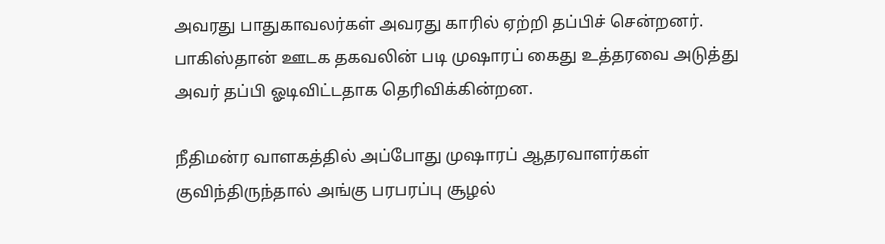அவரது பாதுகாவலர்கள் அவரது காரில் ஏற்றி தப்பிச் சென்றனர். பாகிஸ்தான் ஊடக தகவலின் படி முஷாரப் கைது உத்தரவை அடுத்து அவர் தப்பி ஓடிவிட்டதாக தெரிவிக்கின்றன.

நீதிமன்ர வாளகத்தில் அப்போது முஷாரப் ஆதரவாளர்கள் குவிந்திருந்தால் அங்கு பரபரப்பு சூழல்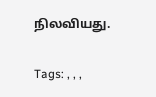நிலவியது.

Tags: , , ,